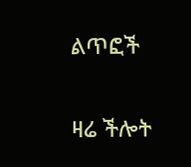ልጥፎች

ዛሬ ችሎት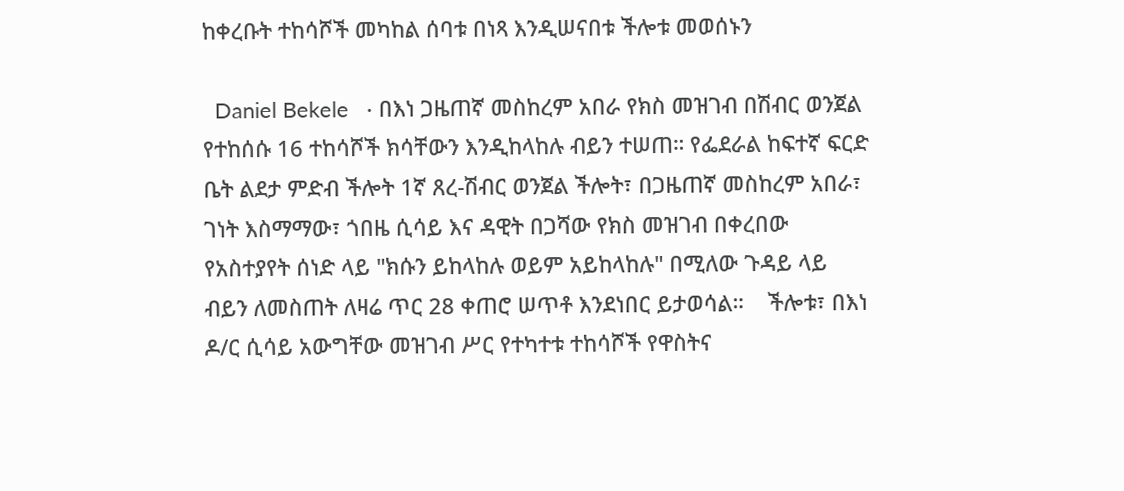ከቀረቡት ተከሳሾች መካከል ሰባቱ በነጻ እንዲሠናበቱ ችሎቱ መወሰኑን

  Daniel Bekele   · በእነ ጋዜጠኛ መስከረም አበራ የክስ መዝገብ በሽብር ወንጀል የተከሰሱ 16 ተከሳሾች ክሳቸውን እንዲከላከሉ ብይን ተሠጠ። የፌደራል ከፍተኛ ፍርድ ቤት ልደታ ምድብ ችሎት 1ኛ ጸረ-ሽብር ወንጀል ችሎት፣ በጋዜጠኛ መስከረም አበራ፣ ገነት እስማማው፣ ጎበዜ ሲሳይ እና ዳዊት በጋሻው የክስ መዝገብ በቀረበው የአስተያየት ሰነድ ላይ "ክሱን ይከላከሉ ወይም አይከላከሉ" በሚለው ጉዳይ ላይ ብይን ለመስጠት ለዛሬ ጥር 28 ቀጠሮ ሠጥቶ እንደነበር ይታወሳል።    ችሎቱ፣ በእነ ዶ/ር ሲሳይ አውግቸው መዝገብ ሥር የተካተቱ ተከሳሾች የዋስትና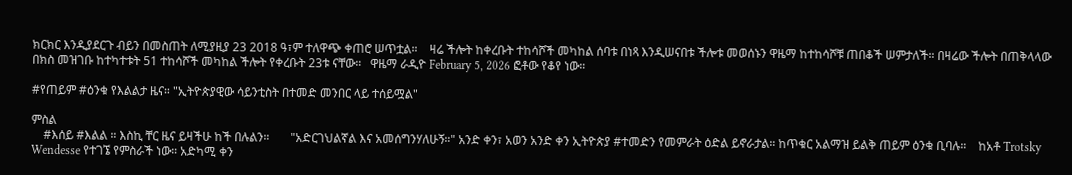ክርክር እንዲያደርጉ ብይን በመስጠት ለሚያዚያ 23 2018 ዓ፣ም ተለዋጭ ቀጠሮ ሠጥቷል።    ዛሬ ችሎት ከቀረቡት ተከሳሾች መካከል ሰባቱ በነጻ እንዲሠናበቱ ችሎቱ መወሰኑን ዋዜማ ከተከሳሾቹ ጠበቆች ሠምታለች። በዛሬው ችሎት በጠቅላላው በክስ መዝገቡ ከተካተቱት 51 ተከሳሾች መካከል ችሎት የቀረቡት 23ቱ ናቸው።   ዋዜማ ራዲዮ February 5, 2026 ፎቶው የቆየ ነው።

#የጠይም #ዕንቁ የእልልታ ዜና። "ኢትዮጵያዊው ሳይንቲስት በተመድ መንበር ላይ ተሰይሟል"

ምስል
    #እሰይ #እልል ። እስኪ ቸር ዜና ይዛችሁ ከች በሉልን።       "አድርገህልኛል እና አመሰግንሃለሁኝ።" አንድ ቀን፣ አወን አንድ ቀን ኢትዮጵያ #ተመድን የመምራት ዕድል ይኖራታል። ከጥቁር አልማዝ ይልቅ ጠይም ዕንቁ ቢባሉ።    ከአቶ Trotsky Wendesse የተገኜ የምስራች ነው። አድካሚ ቀን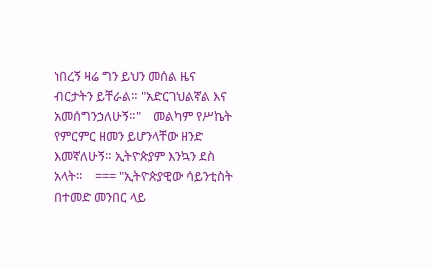ነበረኝ ዛሬ ግን ይህን መሰል ዜና ብርታትን ይቸራል። "አድርገህልኛል እና አመሰግንኃለሁኝ።"    መልካም የሥኬት የምርምር ዘመን ይሆንላቸው ዘንድ እመኛለሁኝ። ኢትዮጵያም እንኳን ደስ አላት።    === "ኢትዮጵያዊው ሳይንቲስት በተመድ መንበር ላይ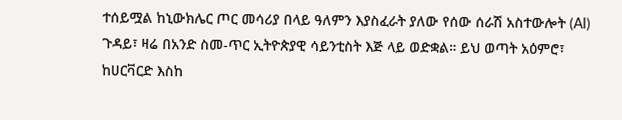ተሰይሟል ከኒውክሌር ጦር መሳሪያ በላይ ዓለምን እያስፈራት ያለው የሰው ሰራሽ አስተውሎት (AI) ጉዳይ፣ ዛሬ በአንድ ስመ-ጥር ኢትዮጵያዊ ሳይንቲስት እጅ ላይ ወድቋል። ይህ ወጣት አዕምሮ፣ ከሀርቫርድ እስከ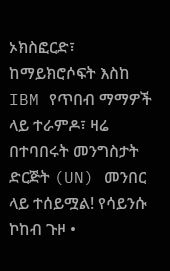ኦክስፎርድ፣ ከማይክሮሶፍት እስከ IBM የጥበብ ማማዎች ላይ ተራምዶ፣ ዛሬ በተባበሩት መንግስታት ድርጅት (UN) መንበር ላይ ተሰይሟል! የሳይንሱ ኮከብ ጉዞ •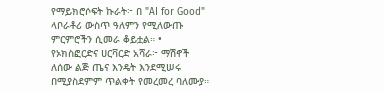የማይክሮሶፍት ኩራት፦ በ "AI for Good" ላቦራቶሪ ውስጥ ዓለምን የሚለውጡ ምርምሮችን ሲመራ ቆይቷል። • የኦክስፎርድና ሀርቫርድ አሻራ፦ ማሽኖች ለሰው ልጅ ጤና እንዴት እንደሚሠሩ በሚያስደምም ጥልቀት የመረመረ ባለሙያ።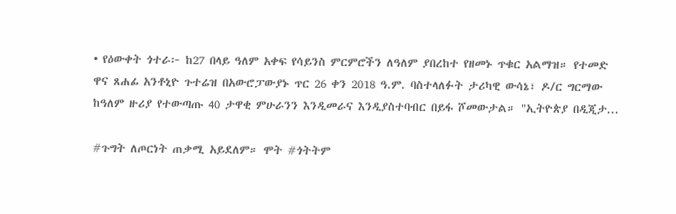• የዕውቀት ጎተራ፦ ከ27 በላይ ዓለም አቀፍ የሳይንስ ምርምሮችን ለዓለም ያበረከተ የዘመኑ ጥቁር አልማዝ። የተመድ ዋና ጸሐፊ አንቶኒዮ ጉተሬዝ በአውሮፓውያኑ ጥር 26 ቀን 2018 ዓ.ም. ባስተላለፉት ታሪካዊ ውሳኔ፣ ዶ/ር ግርማው ከዓለም ዙሪያ የተውጣጡ 40 ታዋቂ ምሁራንን እንዲመራና እንዲያስተባብር በይፋ ሾመውታል። "ኢትዮጵያ በዲጂታ...

#ጉግት ለጦርነት ጠቃሚ አይደለም። ሞት #ጎትትም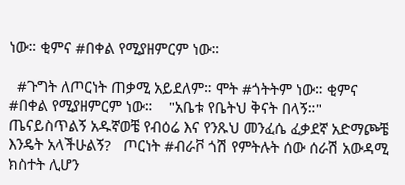ነው። ቂምና #በቀል የሚያዘምርም ነው።

  #ጉግት ለጦርነት ጠቃሚ አይደለም። ሞት #ጎትትም ነው። ቂምና #በቀል የሚያዘምርም ነው።    "አቤቱ የቤትህ ቅናት በላኝ።"   ጤናይስጥልኝ አዱኛወቼ የብዕሬ እና የንጹህ መንፈሴ ፈቃደኛ አድማጮቼ እንዴት አላችሁልኝ?   ጦርነት #ብራቮ ጎሽ የምትሉት ሰው ሰራሽ አውዳሚ ክስተት ሊሆን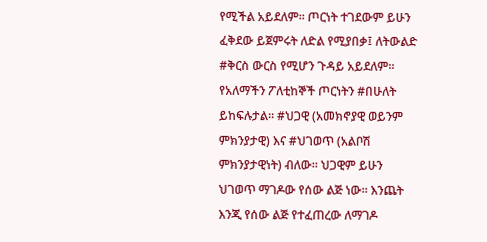የሚችል አይደለም። ጦርነት ተገደውም ይሁን ፈቅደው ይጀምሩት ለድል የሚያበቃ፤ ለትውልድ #ቅርስ ውርስ የሚሆን ጉዳይ አይደለም። የአለማችን ፖለቲከኞች ጦርነትን #በሁለት ይከፍሉታል። #ህጋዊ (አመክኖያዊ ወይንም ምክንያታዊ) እና #ህገወጥ (አልቦሽ ምክንያታዊነት) ብለው። ህጋዊም ይሁን ህገወጥ ማገዶው የሰው ልጅ ነው። እንጨት እንጂ የሰው ልጅ የተፈጠረው ለማገዶ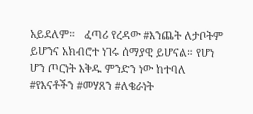አይደለም።   ፈጣሪ የረዳው #እንጨት ለታቦትም ይሆንና አክብሮተ ነገሩ ሰማያዊ ይሆናል። የሆነ ሆን ጦርነት እቅዱ ምንድን ነው ከተባለ #የእናቶችን #መሃጸን #ለቄራነት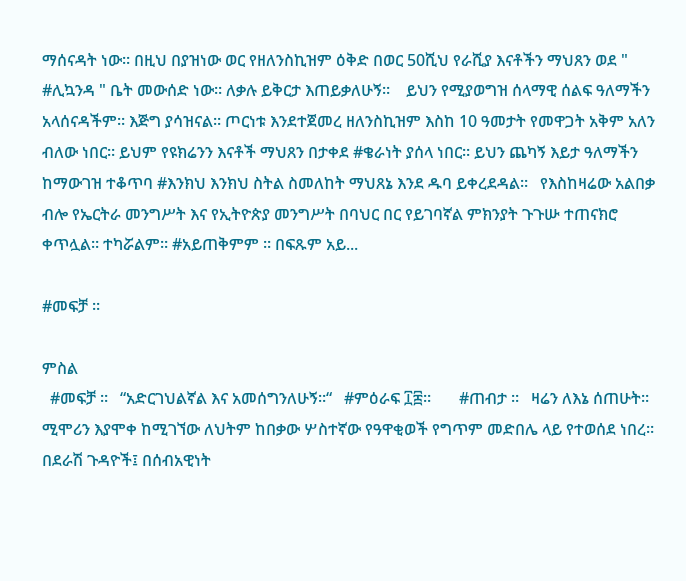ማሰናዳት ነው። በዚህ በያዝነው ወር የዘለንስኪዝም ዕቅድ በወር 50ሺህ የራሺያ እናቶችን ማህጸን ወደ " #ሊኳንዳ " ቤት መውሰድ ነው። ለቃሉ ይቅርታ እጠይቃለሁኝ።    ይህን የሚያወግዝ ሰላማዊ ሰልፍ ዓለማችን አላሰናዳችም። እጅግ ያሳዝናል። ጦርነቱ እንደተጀመረ ዘለንስኪዝም እስከ 10 ዓመታት የመዋጋት አቅም አለን ብለው ነበር። ይህም የዩክሬንን እናቶች ማህጸን በታቀደ #ቄራነት ያሰላ ነበር። ይህን ጨካኝ እይታ ዓለማችን ከማውገዝ ተቆጥባ #እንክህ እንክህ ስትል ስመለከት ማህጸኔ እንደ ዱባ ይቀረደዳል።   የእስከዛሬው አልበቃ ብሎ የኤርትራ መንግሥት እና የኢትዮጵያ መንግሥት በባህር በር የይገባኛል ምክንያት ጉጉሡ ተጠናክሮ ቀጥሏል። ተካሯልም። #አይጠቅምም ። በፍጹም አይ...

#መፍቻ ።

ምስል
  #መፍቻ ።   “አድርገህልኛል እና አመሰግንለሁኝ።“   #ምዕራፍ ፲፰።       #ጠብታ ።   ዛሬን ለእኔ ሰጠሁት። ሚሞሪን እያሞቀ ከሚገኘው ለህትም ከበቃው ሦስተኛው የዓዋቂወች የግጥም መድበሌ ላይ የተወሰደ ነበረ። በደራሽ ጉዳዮች፤ በሰብአዊነት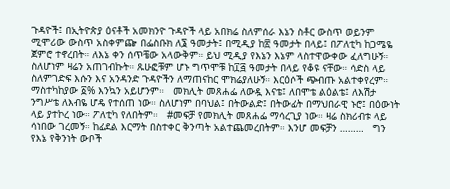ጉዳዮች፤ በኢትዮጵያ ዕናቶች አመክንዮ ጉዳዮች ላይ አበክሬ ስለምሰራ እኔን ስቶር ውስጥ ወይንም ሚሞሪው ውስጥ አስቀምጬ በፌስቡክ ለ፮ ዓመታት፤ በሚዲያ ከ፳ ዓመታት በላይ፤ በፖለቲካ ከጋሜዬ ጀምሮ ተኖረበት። ለእኔ ቀን ሰጥቼው አላውቅም። ይህ ሚዲያ የእኔን እኔም ላስተዋውቀው ፈለግሁኝ። ስለሆነም ዛሬን አጠገብኩት። ጹሁፎቹም ሆኑ ግጥሞቹ ከ፲፭ ዓመታት በላይ የቆዩ ናቸው። ሳድስ ላይ ስለምገድፍ እሱን እና አንዳንድ ጉዳዮችን ለማጠናከር ሞክሬያለሁኝ። እርዕሶች ጭብጡ አልተቀየረም። ማስተካከያው ፩% እንኳን አይሆንም።   መክሊት መጸሐፌ ለውዷ እናቴ፤ ለበሞቴ ልዕልቴ፤ ለእሽታ ንግሥቴ ለእብዬ ሆዴ የተሰጠ ነው። ስለሆነም በባህል፤ በትውልድ፤ በትውፊት በማህበራዊ ኑሮ፤ በዕውነት ላይ ያተኮረ ነው። ፖለቲካ የለበትም።   #መፍቻ የመክሊት መጸሐፌ ማሳረጊያ ነው። ዛሬ ስክሪብቱ ላይ ሳነበው ገረመኝ። ከፊደል እርማት በስተቀር ቅንጣት አልተጨመረበትም። እንሆ መፍቻን ………   ግን የእኔ የቅንነት ውቦች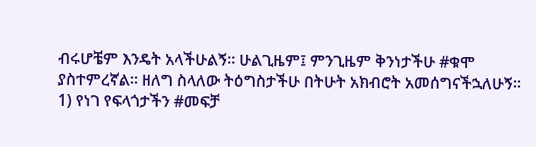ብሩሆቼም እንዴት አላችሁልኝ። ሁልጊዜም፤ ምንጊዜም ቅንነታችሁ #ቁሞ ያስተምረኛል። ዘለግ ስላለው ትዕግስታችሁ በትሁት አክብሮት አመሰግናችኋለሁኝ።    1) የነገ የፍላጎታችን #መፍቻ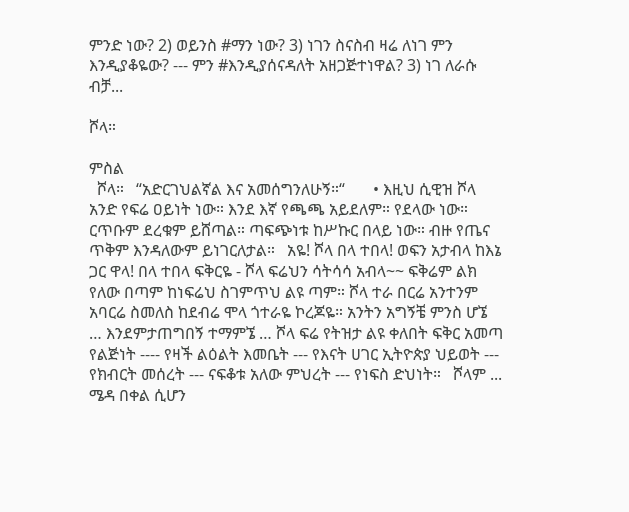ምንድ ነው? 2) ወይንስ #ማን ነው? 3) ነገን ስናስብ ዛሬ ለነገ ምን እንዲያቆዬው? --- ምን #እንዲያሰናዳለት አዘጋጅተነዋል? 3) ነገ ለራሱ ብቻ...

ሾላ።

ምስል
  ሾላ።   “አድርገህልኛል እና አመሰግንለሁኝ።“       • እዚህ ሲዊዝ ሾላ አንድ የፍሬ ዐይነት ነው። እንደ እኛ የጫጫ አይደለም። የደላው ነው። ርጥቡም ደረቁም ይሸጣል። ጣፍጭነቱ ከሥኩር በላይ ነው። ብዙ የጤና ጥቅም እንዳለውም ይነገርለታል።   አዬ! ሾላ በላ ተበላ! ወፍን አታብላ ከእኔ ጋር ዋላ! በላ ተበላ ፍቅርዬ - ሾላ ፍሬህን ሳትሳሳ አብላ~~ ፍቅሬም ልክ የለው በጣም ከነፍሬህ ስገምጥህ ልዩ ጣም። ሾላ ተራ በርሬ አንተንም አባርሬ ስመለስ ከደብሬ ሞላ ጎተራዬ ኮረጆዬ። አንትን አግኝቼ ምንስ ሆኜ … እንደምታጠግበኝ ተማምኜ … ሾላ ፍሬ የትዝታ ልዩ ቀለበት ፍቅር አመጣ የልጅነት ---- የዛች ልዕልት እመቤት --- የእናት ሀገር ኢትዮጵያ ህይወት --- የክብርት መሰረት --- ናፍቆቱ አለው ምህረት --- የነፍስ ድህነት።   ሾላም ...   ሜዳ በቀል ሲሆን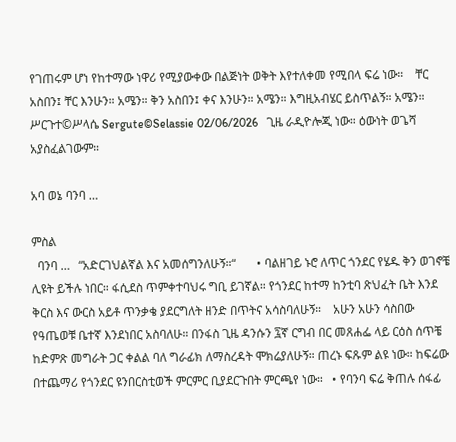የገጠሩም ሆነ የከተማው ነዋሪ የሚያውቀው በልጅነት ወቅት እየተለቀመ የሚበላ ፍሬ ነው።    ቸር አስበን፤ ቸር እንሁን። አሜን። ቅን አስበን፤ ቀና እንሁን። አሜን። እግዚአብሄር ይስጥልኝ። አሜን።   ሥርጉተ©ሥላሴ Sergute©Selassie 02/06/2026   ጊዜ ራዲዮሎጂ ነው። ዕውነት ወጌሻ አያስፈልገውም።

አባ ወኔ ባንባ …

ምስል
  ባንባ …   “አድርገህልኛል እና አመሰግንለሁኝ።“       • ባልዘገይ ኑሮ ለጥር ጎንደር የሄዱ ቅን ወገኖቼ ሊዩት ይችሉ ነበር። ፋሲደስ ጥምቀተባህሩ ግቢ ይገኛል። የጎንደር ከተማ ከንቲባ ጽህፈት ቤት እንደ ቅርስ እና ውርስ አይቶ ጥንቃቄ ያደርግለት ዘንድ በጥትና አሳስባለሁኝ።    አሁን አሁን ሳስበው የዓጤወቹ ቤተኛ እንደነበር አስባለሁ። በንፋስ ጊዜ ዳንሱን ፯ኛ ርግብ በር መጸሐፌ ላይ ርዕስ ሰጥቼ ከድምጽ መግራት ጋር ቀልል ባለ ግራፊክ ለማስረዳት ሞክሬያለሁኝ። ጠረኑ ፍጹም ልዩ ነው። ከፍሬው በተጨማሪ የጎንደር ዩንበርስቲወች ምርምር ቢያደርጉበት ምርጫየ ነው።   • የባንባ ፍሬ ቅጠሉ ሰፋፊ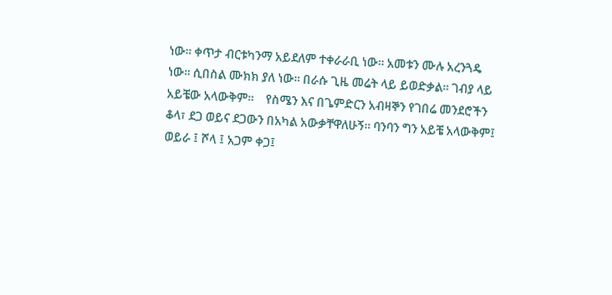ነው። ቀጥታ ብርቱካንማ አይደለም ተቀራራቢ ነው። አመቱን ሙሉ አረንጓዴ ነው። ሲበስል ሙክክ ያለ ነው። በራሱ ጊዜ መሬት ላይ ይወድቃል። ገብያ ላይ አይቼው አላውቅም።    የስሜን እና በጌምድርን አብዛኞን የገበሬ መንደሮችን ቆላ፣ ደጋ ወይና ደጋውን በአካል አውቃቸዋለሁኝ። ባንባን ግን አይቼ አላውቅም፤ ወይራ ፤ ሾላ ፤ አጋም ቀጋ፤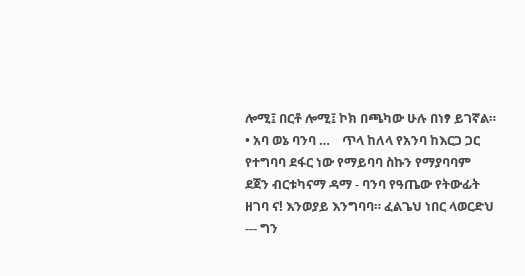ሎሚ፤ በርቶ ሎሚ፤ ኮክ በጫካው ሁሉ በነፃ ይገኛል።   • አባ ወኔ ባንባ …    ጥላ ከለላ የአንባ ከእርጋ ጋር የተግባባ ደፋር ነው የማይባባ ስኩን የማያባባም ደጀን ብርቱካናማ ዳማ - ባንባ የዓጤው የትውፊት ዘገባ ና! እንወያይ እንግባባ። ፈልጌህ ነበር ላወርድህ --- ግን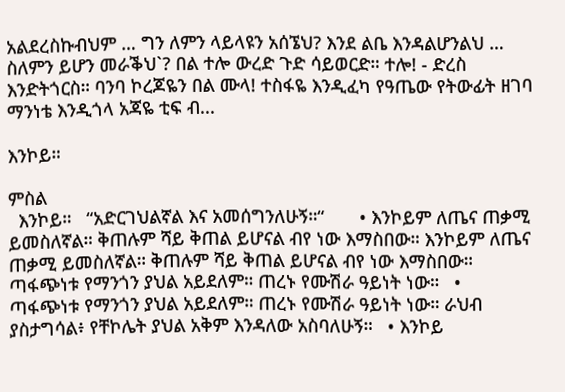አልደረስኩብህም … ግን ለምን ላይላዩን አሰኜህ? እንደ ልቤ እንዳልሆንልህ … ስለምን ይሆን መራቕህ`? በል ተሎ ውረድ ጉድ ሳይወርድ። ተሎ! - ድረስ እንድትጎርስ። ባንባ ኮረጆዬን በል ሙላ! ተስፋዬ እንዲፈካ የዓጤው የትውፊት ዘገባ ማንነቴ እንዲጎላ አጃዬ ቲፍ ብ...

እንኮይ።

ምስል
  እንኮይ።   “አድርገህልኛል እና አመሰግንለሁኝ።“       • እንኮይም ለጤና ጠቃሚ ይመስለኛል። ቅጠሉም ሻይ ቅጠል ይሆናል ብየ ነው እማስበው። እንኮይም ለጤና ጠቃሚ ይመስለኛል። ቅጠሉም ሻይ ቅጠል ይሆናል ብየ ነው እማስበው። ጣፋጭነቱ የማንጎን ያህል አይደለም። ጠረኑ የሙሽራ ዓይነት ነው።   • ጣፋጭነቱ የማንጎን ያህል አይደለም። ጠረኑ የሙሽራ ዓይነት ነው። ራህብ ያስታግሳል፥ የቸኮሌት ያህል አቅም እንዳለው አስባለሁኝ።   • እንኮይ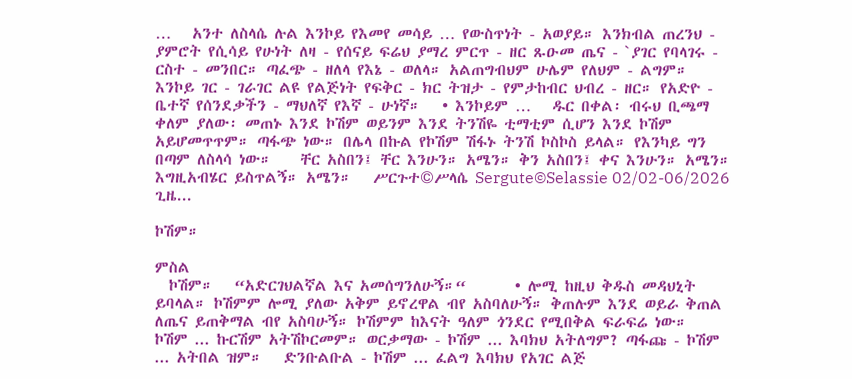…   አንተ ለስላሴ ሉል እንኮይ የእመየ መሳይ … የውስጥነት - አወያይ። እንክብል ጠረንህ - ያምሮት የሲሳይ የሁነት ለዛ - የሰናይ ፍሬህ ያማረ ምርጥ - ዘር ጹዑመ ጤና - `ያገር የባላገሩ - ርስተ - መንበር። ጣፈጭ - ዘለላ የእኔ - ወለላ። አልጠግብህም ሁሌም የለህም - ልግም። እንኮይ ገር - ገራገር ልዩ የልጅነት የፍቅር - ክር ትዝታ - የምታከብር ህብረ - ዘር። የአድዮ - ቤተኛ የሰንደቃችን - ማህለኛ የእኛ - ሁነኛ።   • እንኮይም …   ዱር በቀል፡ ብሩህ ቢጫማ ቀለም ያለው፡ መጠኑ እንደ ኮሽም ወይንም እንደ ትንሽዬ ቲማቲም ሲሆን እንደ ኮሽም አይሆመጥጥም። ጣፋጭ ነው። በሌላ በኩል የኮሽም ሽፋኑ ትንሽ ኮስኮስ ይላል። የእንካይ ግን በጣም ለስላሳ ነው።    ቸር አስበን፤ ቸር እንሁን። አሜን። ቅን አስበን፤ ቀና እንሁን። አሜን። እግዚአብሄር ይስጥልኝ። አሜን።   ሥርጉተ©ሥላሴ Sergute©Selassie 02/02-06/2026   ጊዜ...

ኮሽም።

ምስል
  ኮሽም።   “አድርገህልኛል እና አመሰግንለሁኝ።“       • ሎሚ ከዚህ ቅዱስ መዳህኒት ይባላል። ኮሽምም ሎሚ ያለው አቅም ይኖረዋል ብየ አስባለሁኝ። ቅጠሉም እንደ ወይራ ቅጠል ለጤና ይጠቅማል ብየ አስባሁኝ። ኮሽምም ከእናት ዓለም ጎንደር የሚበቅል ፍራፍሬ ነው።   ኮሽም ... ኩርሽም አትሽኮርመም። ወርቃማው - ኮሽም ... እባክህ አትለግም? ጣፋጩ - ኮሽም ... አትበል ዝም።   ድንቡልቡል - ኮሽም ... ፈልግ እባክህ የአገር ልጅ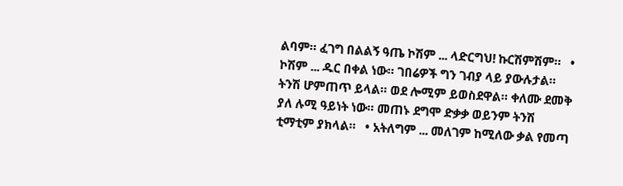ልባም። ፈገግ በልልኝ ዓጤ ኮሽም ... ላድርግህ! ኩርሽምሽም።   • ኮሽም ... ዱር በቀል ነው። ገበሬዎች ግን ገብያ ላይ ያውሉታል። ትንሽ ሆምጠጥ ይላል። ወደ ሎሚም ይወስደዋል። ቀለሙ ደመቅ ያለ ሉሚ ዓይነት ነው። መጠኑ ደግሞ ድቃቃ ወይንም ትንሽ ቲማቲም ያክላል።   • አትለግም ... መለገም ከሚለው ቃል የመጣ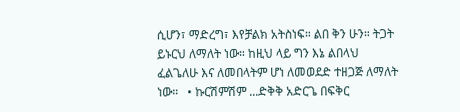ሲሆን፣ ማድረግ፣ እየቻልክ አትስነፍ። ልበ ቅን ሁን። ትጋት ይኑርህ ለማለት ነው። ከዚህ ላይ ግን እኔ ልበላህ ፈልጌለሁ እና ለመበላትም ሆነ ለመወደድ ተዘጋጅ ለማለት ነው።   • ኩርሽምሽም ...ድቅቅ አድርጌ በፍቅር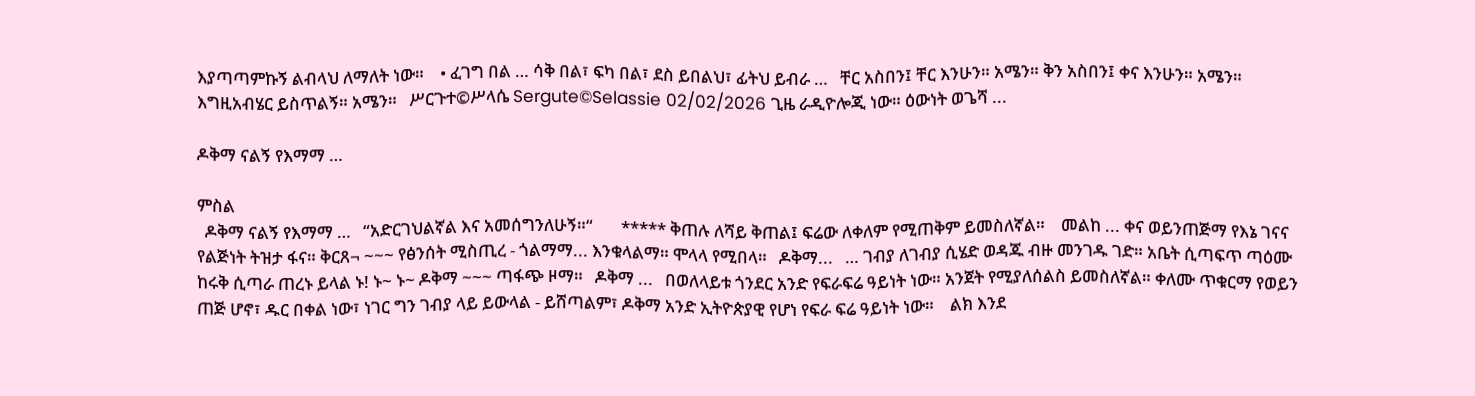እያጣጣምኩኝ ልብላህ ለማለት ነው።    • ፈገግ በል … ሳቅ በል፣ ፍካ በል፣ ደስ ይበልህ፣ ፊትህ ይብራ …   ቸር አስበን፤ ቸር እንሁን። አሜን። ቅን አስበን፤ ቀና እንሁን። አሜን። እግዚአብሄር ይስጥልኝ። አሜን።   ሥርጉተ©ሥላሴ Sergute©Selassie 02/02/2026 ጊዜ ራዲዮሎጂ ነው። ዕውነት ወጌሻ ...

ዶቅማ ናልኝ የእማማ …

ምስል
  ዶቅማ ናልኝ የእማማ …   “አድርገህልኛል እና አመሰግንለሁኝ።“       ***** ቅጠሉ ለሻይ ቅጠል፤ ፍሬው ለቀለም የሚጠቅም ይመስለኛል።    መልከ ... ቀና ወይንጠጅማ የእኔ ገናና የልጅነት ትዝታ ፋና። ቅርጸ¬ ~~~ የፅንሰት ሚስጢረ - ጎልማማ... እንቁላልማ። ሞላላ የሚበላ።   ዶቅማ...   … ገብያ ለገብያ ሲሄድ ወዳጁ ብዙ መንገዱ ገድ። አቤት ሲጣፍጥ ጣዕሙ ከሩቅ ሲጣራ ጠረኑ ይላል ኑ! ኑ~ ኑ~ ዶቅማ ~~~ ጣፋጭ ዞማ።   ዶቅማ ...   በወለላይቱ ጎንደር አንድ የፍራፍሬ ዓይነት ነው። አንጀት የሚያለሰልስ ይመስለኛል። ቀለሙ ጥቁርማ የወይን ጠጅ ሆኖ፣ ዱር በቀል ነው፣ ነገር ግን ገብያ ላይ ይውላል - ይሸጣልም፣ ዶቅማ አንድ ኢትዮጵያዊ የሆነ የፍራ ፍሬ ዓይነት ነው።    ልክ እንደ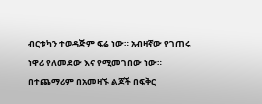ብርቱካን ተወዳጅም ፍሬ ነው። አብዛኛው የገጠሩ ነዋሪ የለመደው እና የሚመገበው ነው። በተጨማሪም በአመዛኙ ልጆች በፍቅር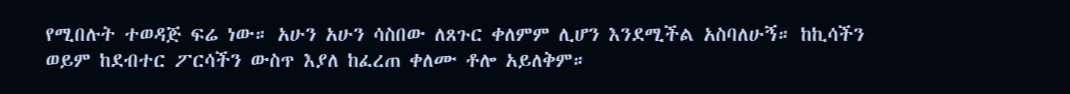የሚበሉት ተወዳጅ ፍሬ ነው። አሁን አሁን ሳስበው ለጸጉር ቀለምም ሊሆን እንደሚችል አስባለሁኝ። ከኪሳችን ወይም ከደብተር ፖርሳችን ውስጥ እያለ ከፈረጠ ቀለሙ ቶሎ አይለቅም።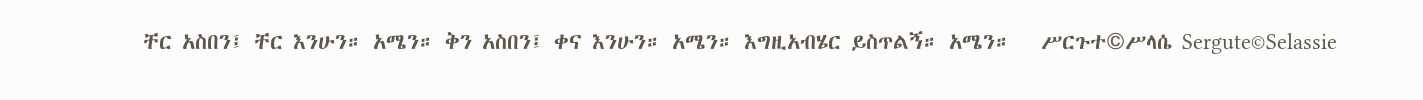ቸር አስበን፤ ቸር እንሁን። አሜን። ቅን አስበን፤ ቀና እንሁን። አሜን። እግዚአብሄር ይስጥልኝ። አሜን።   ሥርጉተ©ሥላሴ Sergute©Selassie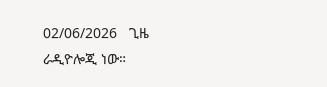02/06/2026   ጊዜ ራዲዮሎጂ ነው።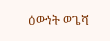ዕውነት ወጌሻ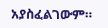አያስፈልገውም።